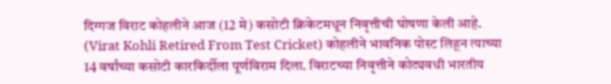दिग्गज विराट कोहलीने आज (12 मे) कसोटी क्रिकेटमधून निवृत्तीची घोषणा केली आहे. (Virat Kohli Retired From Test Cricket) कोहलीने भावनिक पोस्ट लिहून त्याच्या 14 वर्षांच्या कसोटी कारकिर्दीला पूर्णविराम दिला. विराटच्या निवृत्तीने कोट्यवधी भारतीय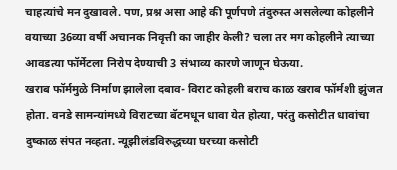चाहत्यांचे मन दुखावले. पण, प्रश्न असा आहे की पूर्णपणे तंदुरुस्त असलेल्या कोहलीने वयाच्या 36व्या वर्षी अचानक निवृत्ती का जाहीर केली? चला तर मग कोहलीने त्याच्या आवडत्या फॉर्मेटला निरोप देण्याची 3 संभाव्य कारणे जाणून घेऊया.
खराब फॉर्ममुळे निर्माण झालेला दबाव- विराट कोहली बराच काळ खराब फॉर्मशी झुंजत होता. वनडे सामन्यांमध्ये विराटच्या बॅटमधून धावा येत होत्या, परंतु कसोटीत धावांचा दुष्काळ संपत नव्हता. न्यूझीलंडविरुद्धच्या घरच्या कसोटी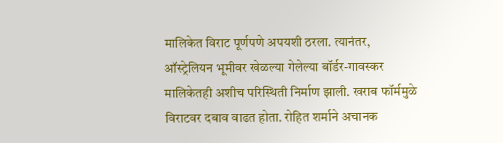मालिकेत विराट पूर्णपणे अपयशी ठरला. त्यानंतर, ऑस्ट्रेलियन भूमीवर खेळल्या गेलेल्या बॉर्डर-गावस्कर मालिकेतही अशीच परिस्थिती निर्माण झाली. खराब फॉर्ममुळे विराटवर दबाव वाढत होता. रोहित शर्माने अचानक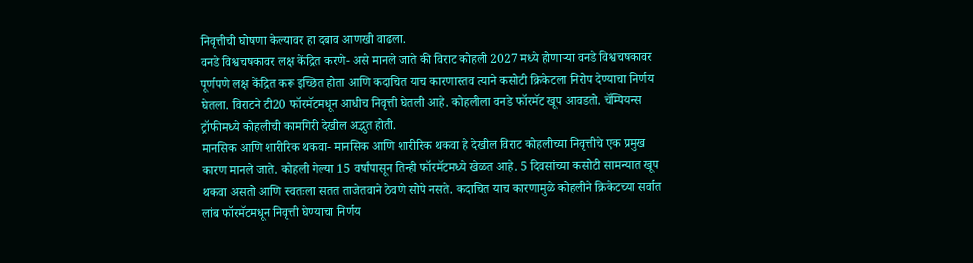निवृत्तीची घोषणा केल्यावर हा दबाव आणखी वाढला.
वनडे विश्वचषकावर लक्ष केंद्रित करणे- असे मानले जाते की विराट कोहली 2027 मध्ये होणाऱ्या वनडे विश्वचषकावर पूर्णपणे लक्ष केंद्रित करू इच्छित होता आणि कदाचित याच कारणास्तव त्याने कसोटी क्रिकेटला निरोप देण्याचा निर्णय घेतला. विराटने टी20 फॉरमॅटमधून आधीच निवृत्ती घेतली आहे. कोहलीला वनडे फॉरमॅट खूप आवडतो. चॅम्पियन्स ट्रॉफीमध्ये कोहलीची कामगिरी देखील अद्भुत होती.
मानसिक आणि शारीरिक थकवा- मानसिक आणि शारीरिक थकवा हे देखील विराट कोहलीच्या निवृत्तीचे एक प्रमुख कारण मानले जाते. कोहली गेल्या 15 वर्षांपासून तिन्ही फॉरमॅटमध्ये खेळत आहे. 5 दिवसांच्या कसोटी सामन्यात खूप थकवा असतो आणि स्वतःला सतत ताजेतवाने ठेवणे सोपे नसते. कदाचित याच कारणामुळे कोहलीने क्रिकेटच्या सर्वात लांब फॉरमॅटमधून निवृत्ती घेण्याचा निर्णय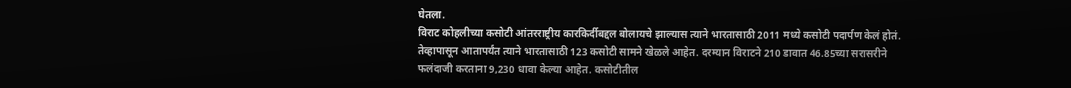घेतला.
विराट कोहलीच्या कसोटी आंतरराष्ट्रीय कारकिर्दीबद्दल बोलायचे झाल्यास त्याने भारतासाठी 2011 मध्ये कसोटी पदार्पण केलं होतं. तेव्हापासून आतापर्यंत त्याने भारतासाठी 123 कसोटी सामने खेळले आहेत. दरम्यान विराटने 210 डावात 46.85च्या सरासरीने फलंदाजी करताना 9,230 धावा केल्या आहेत. कसोटीतील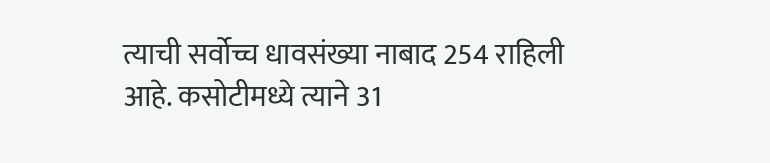त्याची सर्वोच्च धावसंख्या नाबाद 254 राहिली आहे. कसोटीमध्ये त्याने 31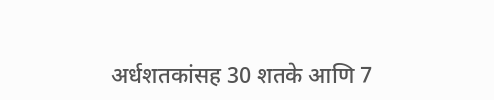अर्धशतकांसह 30 शतके आणि 7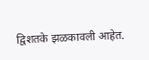द्विशतके झळकावली आहेत.